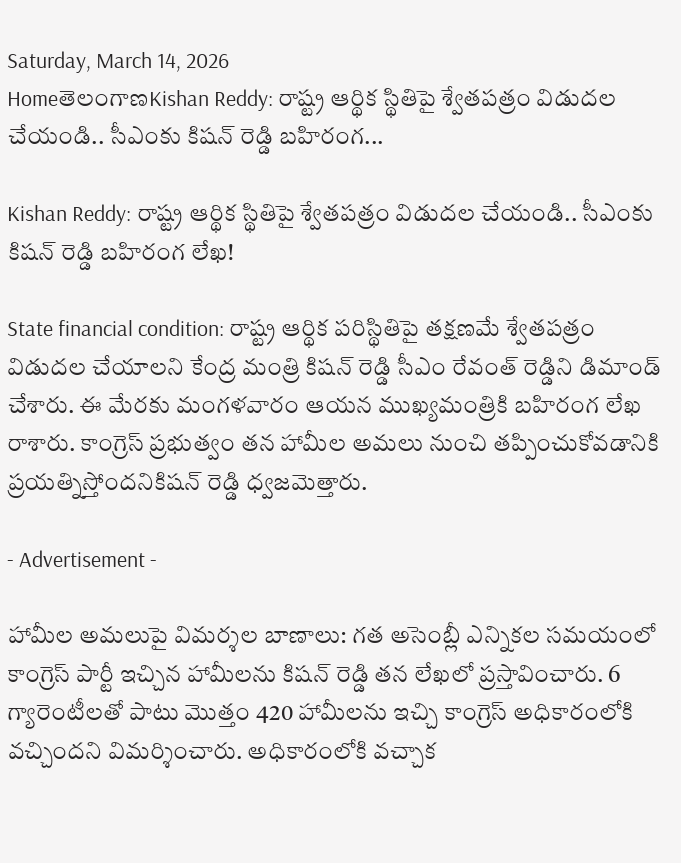Saturday, March 14, 2026
HomeతెలంగాణKishan Reddy: రాష్ట్ర ఆర్థిక స్థితిపై శ్వేతపత్రం విడుదల చేయండి.. సీఎంకు కిషన్ రెడ్డి బహిరంగ...

Kishan Reddy: రాష్ట్ర ఆర్థిక స్థితిపై శ్వేతపత్రం విడుదల చేయండి.. సీఎంకు కిషన్ రెడ్డి బహిరంగ లేఖ!

State financial condition: రాష్ట్ర ఆర్థిక పరిస్థితిపై తక్షణమే శ్వేతపత్రం విడుదల చేయాలని కేంద్ర మంత్రి కిషన్ రెడ్డి సీఎం రేవంత్ రెడ్డిని డిమాండ్ చేశారు. ఈ మేరకు మంగళవారం ఆయన ముఖ్యమంత్రికి బహిరంగ లేఖ రాశారు. కాంగ్రెస్ ప్రభుత్వం తన హామీల అమలు నుంచి తప్పించుకోవడానికి ప్రయత్నిస్తోందనికిషన్ రెడ్డి ధ్వజమెత్తారు.

- Advertisement -

హామీల అమలుపై విమర్శల బాణాలు: గత అసెంబ్లీ ఎన్నికల సమయంలో కాంగ్రెస్ పార్టీ ఇచ్చిన హామీలను కిషన్ రెడ్డి తన లేఖలో ప్రస్తావించారు. 6 గ్యారెంటీలతో పాటు మొత్తం 420 హామీలను ఇచ్చి కాంగ్రెస్ అధికారంలోకి వచ్చిందని విమర్శించారు. అధికారంలోకి వచ్చాక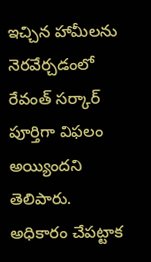ఇచ్చిన హామీలను నెరవేర్చడంలో రేవంత్‌ సర్కార్‌ పూర్తిగా విఫలం అయ్యిందని తెలిపారు. అధికారం చేపట్టాక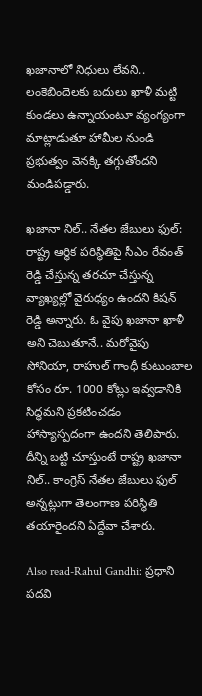ఖజానాలో నిధులు లేవని.. లంకెబిందెలకు బదులు ఖాళీ మట్టి కుండలు ఉన్నాయంటూ వ్యంగ్యంగా మాట్లాడుతూ హామీల నుండి ప్రభుత్వం వెనక్కి తగ్గుతోందని మండిపడ్డారు.

ఖజానా నిల్‌.. నేతల జేబులు ఫుల్: రాష్ట్ర ఆర్థిక పరిస్థితిపై సీఎం రేవంత్‌ రెడ్డి చేస్తున్న తరచూ చేస్తున్న వ్యాఖ్యల్లో వైరుధ్యం ఉందని కిషన్ రెడ్డి అన్నారు. ఓ వైపు ఖజానా ఖాళీ అని చెబుతూనే.. మరోవైపు సోనియా, రాహుల్ గాంధీ కుటుంబాల కోసం రూ. 1000 కోట్లు ఇవ్వడానికి సిద్ధమని ప్రకటించడం హాస్యాస్పదంగా ఉందని తెలిపారు. దీన్ని బట్టి చూస్తుంటే రాష్ట్ర ఖజానా నిల్.. కాంగ్రెస్ నేతల జేబులు ఫుల్ అన్నట్లుగా తెలంగాణ పరిస్థితి తయారైందని ఏద్దేవా చేశారు.

Also read-Rahul Gandhi: ప్రధాని పదవి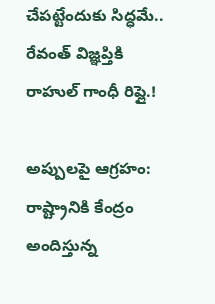చేపట్టేందుకు సిద్ధమే.. రేవంత్‌ విజ్ఞప్తికి రాహుల్‌ గాంధీ రిప్లై.!

అప్పులపై ఆగ్రహం: రాష్ట్రానికి కేంద్రం అందిస్తున్న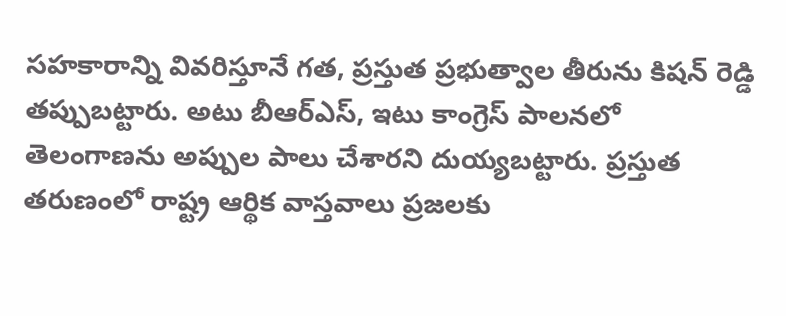సహకారాన్ని వివరిస్తూనే గత, ప్రస్తుత ప్రభుత్వాల తీరును కిషన్‌ రెడ్డి తప్పుబట్టారు. అటు బీఆర్ఎస్, ఇటు కాంగ్రెస్ పాలనలో తెలంగాణను అప్పుల పాలు చేశారని దుయ్యబట్టారు. ప్రస్తుత తరుణంలో రాష్ట్ర ఆర్థిక వాస్తవాలు ప్రజలకు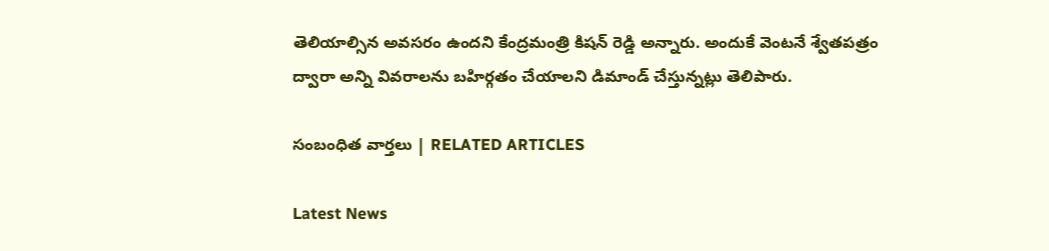తెలియాల్సిన అవసరం ఉందని కేంద్రమంత్రి కిషన్‌ రెడ్డి అన్నారు. అందుకే వెంటనే శ్వేతపత్రం ద్వారా అన్ని వివరాలను బహిర్గతం చేయాలని డిమాండ్ చేస్తున్నట్లు తెలిపారు.

సంబంధిత వార్తలు | RELATED ARTICLES

Latest News